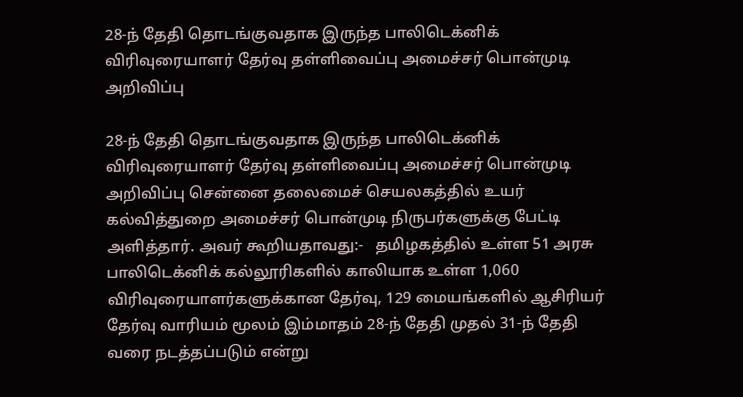28-ந் தேதி தொடங்குவதாக இருந்த பாலிடெக்னிக் விரிவுரையாளர் தேர்வு தள்ளிவைப்பு அமைச்சர் பொன்முடி அறிவிப்பு

28-ந் தேதி தொடங்குவதாக இருந்த பாலிடெக்னிக் விரிவுரையாளர் தேர்வு தள்ளிவைப்பு அமைச்சர் பொன்முடி அறிவிப்பு சென்னை தலைமைச் செயலகத்தில் உயர் கல்வித்துறை அமைச்சர் பொன்முடி நிருபர்களுக்கு பேட்டி அளித்தார். அவர் கூறியதாவது:-   தமிழகத்தில் உள்ள 51 அரசு பாலிடெக்னிக் கல்லூரிகளில் காலியாக உள்ள 1,060 விரிவுரையாளர்களுக்கான தேர்வு, 129 மையங்களில் ஆசிரியர் தேர்வு வாரியம் மூலம் இம்மாதம் 28-ந் தேதி முதல் 31-ந் தேதி வரை நடத்தப்படும் என்று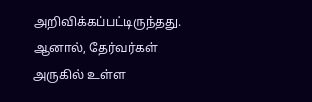அறிவிக்கப்பட்டிருந்தது. ஆனால், தேர்வர்கள் அருகில் உள்ள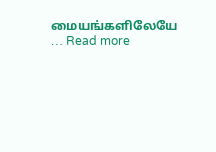மையங்களிலேயே … Read more